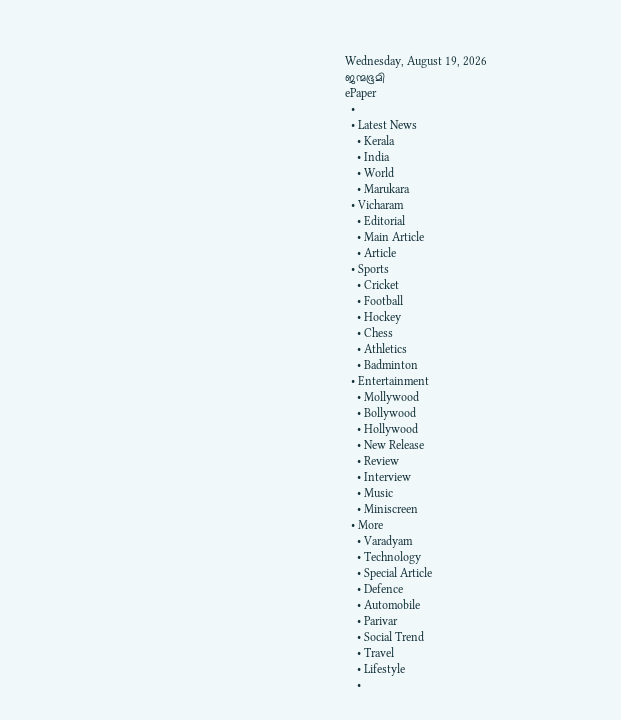Wednesday, August 19, 2026
ജന്മഭൂമി
ePaper
  •
  • Latest News
    • Kerala
    • India
    • World
    • Marukara
  • Vicharam
    • Editorial
    • Main Article
    • Article
  • Sports
    • Cricket
    • Football
    • Hockey
    • Chess
    • Athletics
    • Badminton
  • Entertainment
    • Mollywood
    • Bollywood
    • Hollywood
    • New Release
    • Review
    • Interview
    • Music
    • Miniscreen
  • More
    • Varadyam
    • Technology
    • Special Article
    • Defence
    • Automobile
    • Parivar
    • Social Trend
    • Travel
    • Lifestyle
    •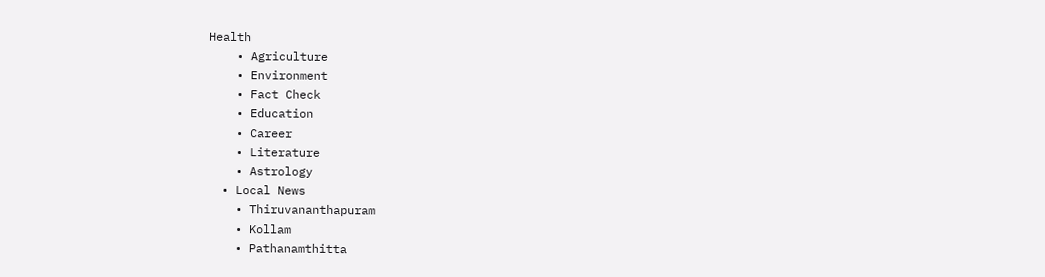Health
    • Agriculture
    • Environment
    • Fact Check
    • Education
    • Career
    • Literature
    • Astrology
  • Local News
    • Thiruvananthapuram
    • Kollam
    • Pathanamthitta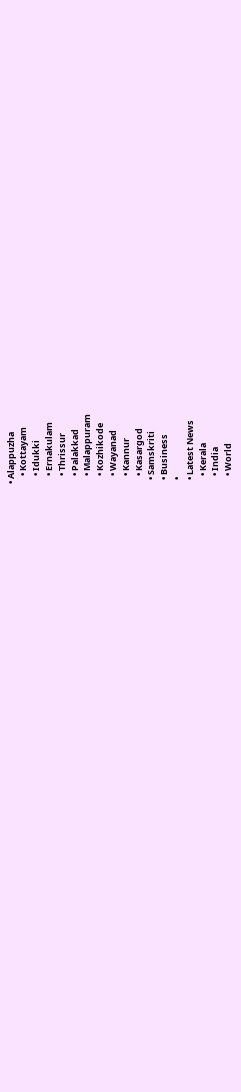• Alappuzha
    • Kottayam
    • Idukki
    • Ernakulam
    • Thrissur
    • Palakkad
    • Malappuram
    • Kozhikode
    • Wayanad
    • Kannur
    • Kasargod
  • Samskriti
  • Business
  •
  • Latest News
    • Kerala
    • India
    • World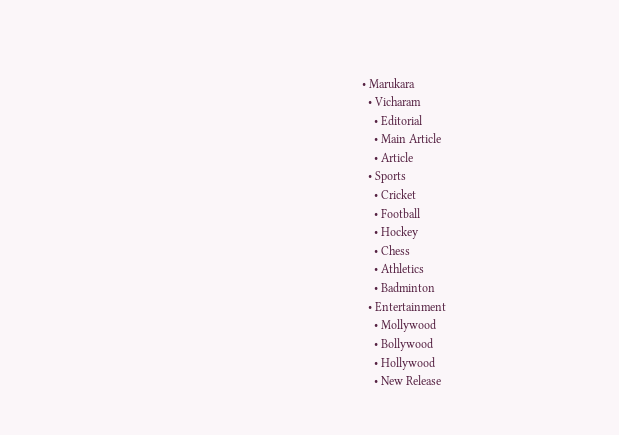• Marukara
  • Vicharam
    • Editorial
    • Main Article
    • Article
  • Sports
    • Cricket
    • Football
    • Hockey
    • Chess
    • Athletics
    • Badminton
  • Entertainment
    • Mollywood
    • Bollywood
    • Hollywood
    • New Release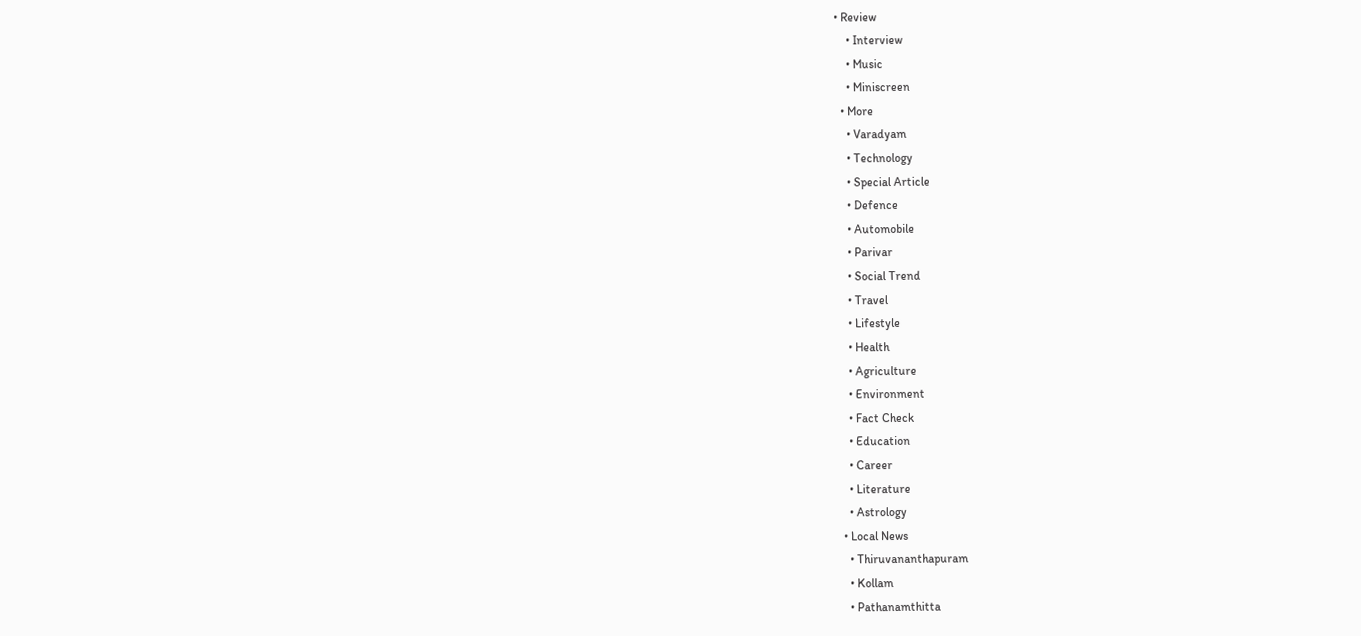• Review
    • Interview
    • Music
    • Miniscreen
  • More
    • Varadyam
    • Technology
    • Special Article
    • Defence
    • Automobile
    • Parivar
    • Social Trend
    • Travel
    • Lifestyle
    • Health
    • Agriculture
    • Environment
    • Fact Check
    • Education
    • Career
    • Literature
    • Astrology
  • Local News
    • Thiruvananthapuram
    • Kollam
    • Pathanamthitta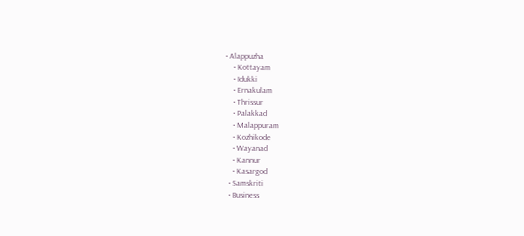• Alappuzha
    • Kottayam
    • Idukki
    • Ernakulam
    • Thrissur
    • Palakkad
    • Malappuram
    • Kozhikode
    • Wayanad
    • Kannur
    • Kasargod
  • Samskriti
  • Business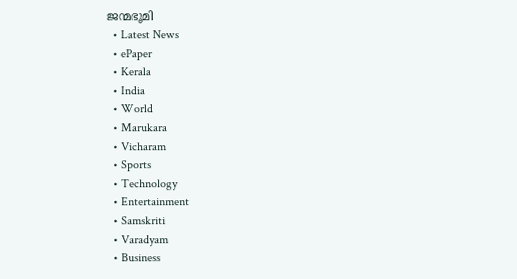ജന്മഭൂമി
  • Latest News
  • ePaper
  • Kerala
  • India
  • World
  • Marukara
  • Vicharam
  • Sports
  • Technology
  • Entertainment
  • Samskriti
  • Varadyam
  • Business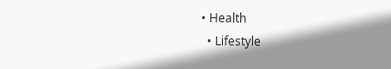• Health
  • Lifestyle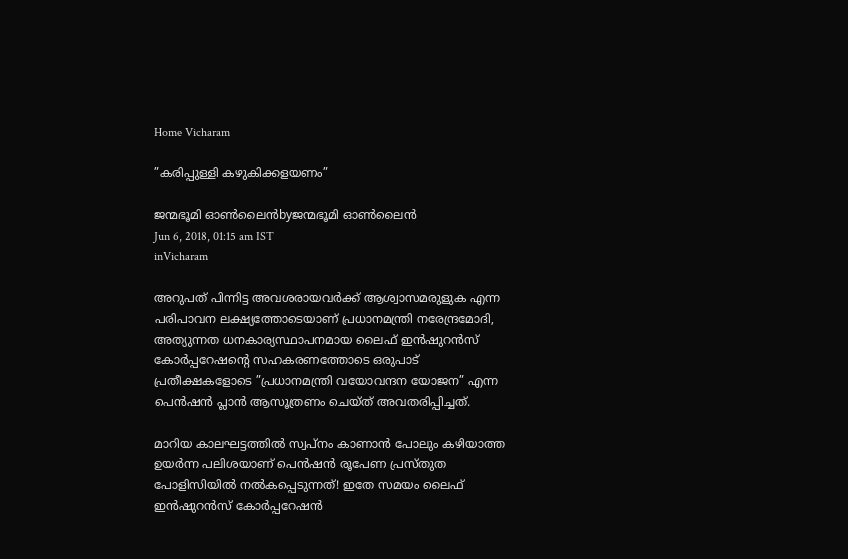Home Vicharam

”കരിപ്പുള്ളി കഴുകിക്കളയണം”

ജന്മഭൂമി ഓണ്‍ലൈന്‍byജന്മഭൂമി ഓണ്‍ലൈന്‍
Jun 6, 2018, 01:15 am IST
inVicharam

അറുപത് പിന്നിട്ട അവശരായവര്‍ക്ക് ആശ്വാസമരുളുക എന്ന പരിപാവന ലക്ഷ്യത്തോടെയാണ് പ്രധാനമന്ത്രി നരേന്ദ്രമോദി, അത്യുന്നത ധനകാര്യസ്ഥാപനമായ ലൈഫ് ഇന്‍ഷുറന്‍സ് കോര്‍പ്പറേഷന്റെ സഹകരണത്തോടെ ഒരുപാട് പ്രതീക്ഷകളോടെ ”പ്രധാനമന്ത്രി വയോവന്ദന യോജന” എന്ന പെന്‍ഷന്‍ പ്ലാന്‍ ആസൂത്രണം ചെയ്ത് അവതരിപ്പിച്ചത്.

മാറിയ കാലഘട്ടത്തില്‍ സ്വപ്‌നം കാണാന്‍ പോലും കഴിയാത്ത ഉയര്‍ന്ന പലിശയാണ് പെന്‍ഷന്‍ രൂപേണ പ്രസ്തുത പോളിസിയില്‍ നല്‍കപ്പെടുന്നത്! ഇതേ സമയം ലൈഫ് ഇന്‍ഷുറന്‍സ് കോര്‍പ്പറേഷന്‍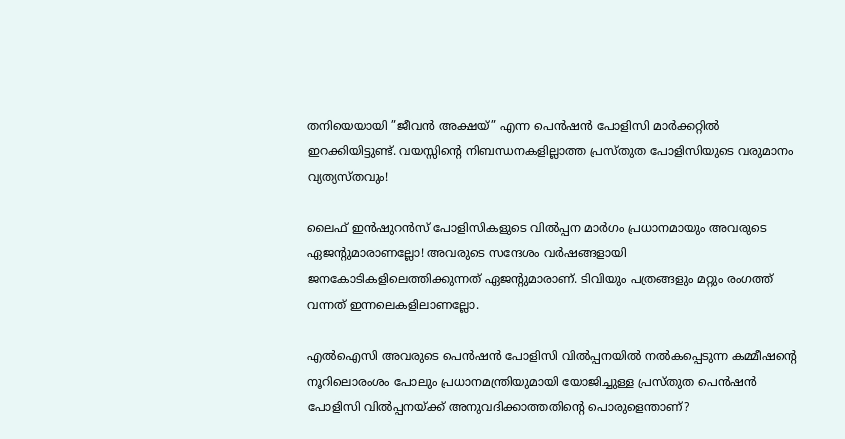തനിയെയായി ”ജീവന്‍ അക്ഷയ്” എന്ന പെന്‍ഷന്‍ പോളിസി മാര്‍ക്കറ്റില്‍ ഇറക്കിയിട്ടുണ്ട്. വയസ്സിന്റെ നിബന്ധനകളില്ലാത്ത പ്രസ്തുത പോളിസിയുടെ വരുമാനം വ്യത്യസ്തവും!

ലൈഫ് ഇന്‍ഷുറന്‍സ് പോളിസികളുടെ വില്‍പ്പന മാര്‍ഗം പ്രധാനമായും അവരുടെ ഏജന്റുമാരാണല്ലോ! അവരുടെ സന്ദേശം വര്‍ഷങ്ങളായി ജനകോടികളിലെത്തിക്കുന്നത് ഏജന്റുമാരാണ്. ടിവിയും പത്രങ്ങളും മറ്റും രംഗത്ത് വന്നത് ഇന്നലെകളിലാണല്ലോ.

എല്‍ഐസി അവരുടെ പെന്‍ഷന്‍ പോളിസി വില്‍പ്പനയില്‍ നല്‍കപ്പെടുന്ന കമ്മീഷന്റെ നൂറിലൊരംശം പോലും പ്രധാനമന്ത്രിയുമായി യോജിച്ചുള്ള പ്രസ്തുത പെന്‍ഷന്‍ പോളിസി വില്‍പ്പനയ്‌ക്ക് അനുവദിക്കാത്തതിന്റെ പൊരുളെന്താണ്?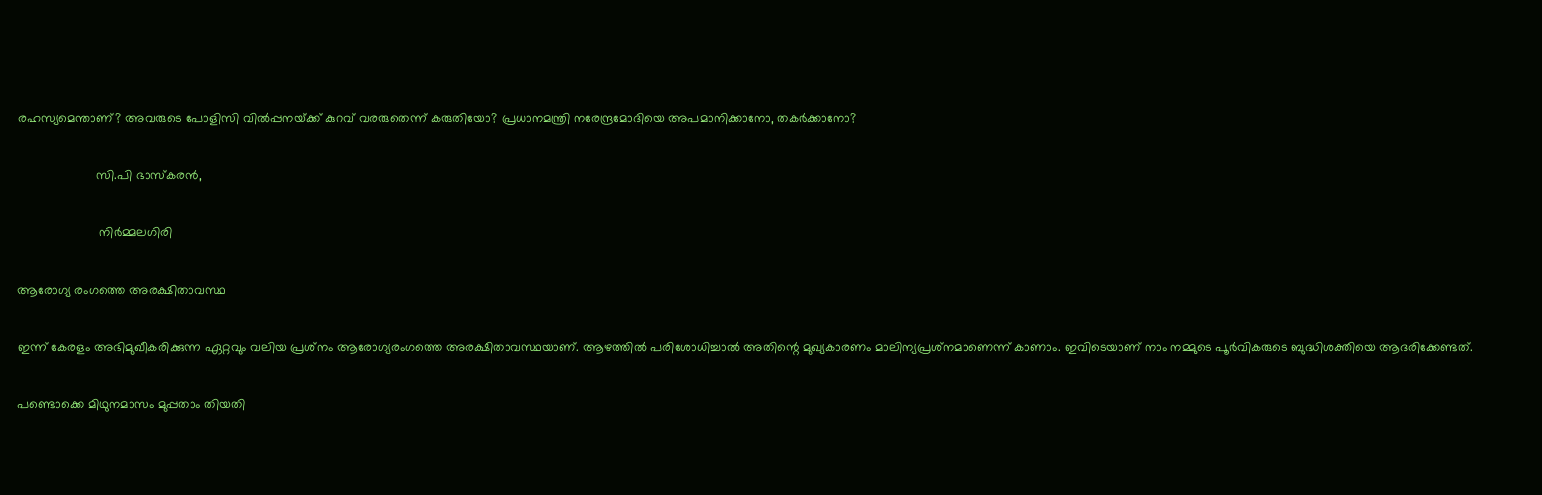രഹസ്യമെന്താണ്? അവരുടെ പോളിസി വില്‍പ്പനയ്‌ക്ക് കുറവ് വരരുതെന്ന് കരുതിയോ? പ്രധാനമന്ത്രി നരേന്ദ്രമോദിയെ അപമാനിക്കാനോ, തകര്‍ക്കാനോ?

                      സി.പി ഭാസ്‌കരന്‍,

                       നിര്‍മ്മലഗിരി

ആരോഗ്യ രംഗത്തെ അരക്ഷിതാവസ്ഥ

ഇന്ന് കേരളം അഭിമുഖീകരിക്കുന്ന ഏറ്റവും വലിയ പ്രശ്‌നം ആരോഗ്യരംഗത്തെ അരക്ഷിതാവസ്ഥയാണ്. ആഴത്തില്‍ പരിശോധിച്ചാല്‍ അതിന്റെ മുഖ്യകാരണം മാലിന്യപ്രശ്‌നമാണെന്ന് കാണാം. ഇവിടെയാണ് നാം നമ്മുടെ പൂര്‍വികരുടെ ബുദ്ധിശക്തിയെ ആദരിക്കേണ്ടത്.

പണ്ടൊക്കെ മിഥുനമാസം മുപ്പതാം തിയതി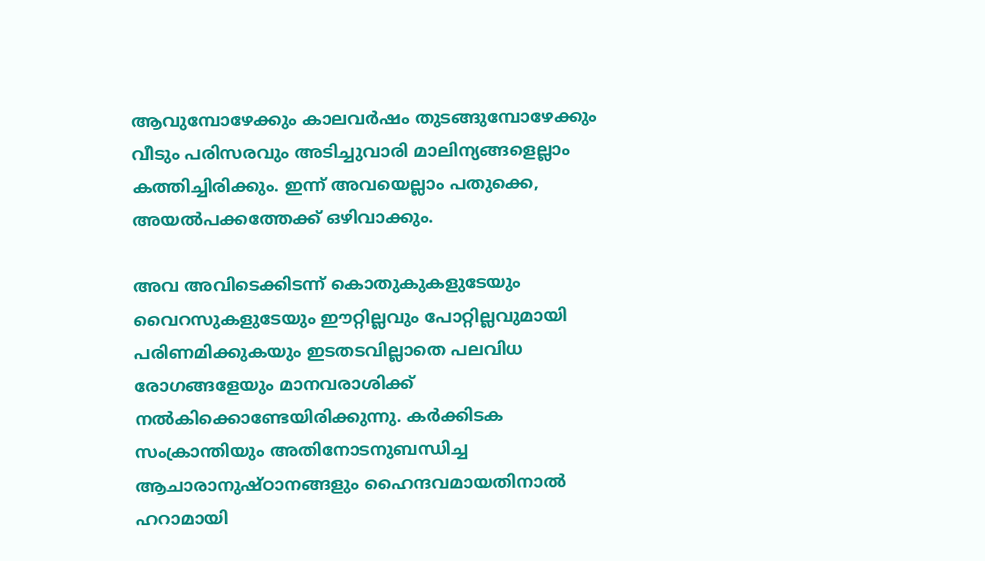ആവുമ്പോഴേക്കും കാലവര്‍ഷം തുടങ്ങുമ്പോഴേക്കും വീടും പരിസരവും അടിച്ചുവാരി മാലിന്യങ്ങളെല്ലാം കത്തിച്ചിരിക്കും. ഇന്ന് അവയെല്ലാം പതുക്കെ, അയല്‍പക്കത്തേക്ക് ഒഴിവാക്കും.

അവ അവിടെക്കിടന്ന് കൊതുകുകളുടേയും വൈറസുകളുടേയും ഈറ്റില്ലവും പോറ്റില്ലവുമായി പരിണമിക്കുകയും ഇടതടവില്ലാതെ പലവിധ രോഗങ്ങളേയും മാനവരാശിക്ക് നല്‍കിക്കൊണ്ടേയിരിക്കുന്നു. കര്‍ക്കിടക സംക്രാന്തിയും അതിനോടനുബന്ധിച്ച ആചാരാനുഷ്ഠാനങ്ങളും ഹൈന്ദവമായതിനാല്‍ ഹറാമായി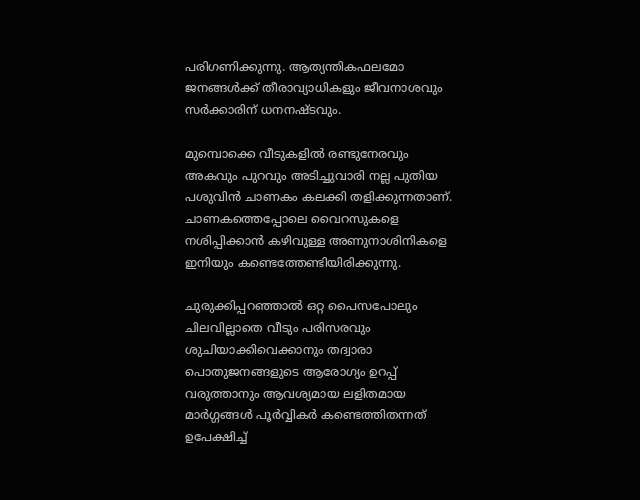പരിഗണിക്കുന്നു. ആത്യന്തികഫലമോ ജനങ്ങള്‍ക്ക് തീരാവ്യാധികളും ജീവനാശവും സര്‍ക്കാരിന് ധനനഷ്ടവും.

മുമ്പൊക്കെ വീടുകളില്‍ രണ്ടുനേരവും അകവും പുറവും അടിച്ചുവാരി നല്ല പുതിയ പശുവിന്‍ ചാണകം കലക്കി തളിക്കുന്നതാണ്. ചാണകത്തെപ്പോലെ വൈറസുകളെ നശിപ്പിക്കാന്‍ കഴിവുള്ള അണുനാശിനികളെ ഇനിയും കണ്ടെത്തേണ്ടിയിരിക്കുന്നു.

ചുരുക്കിപ്പറഞ്ഞാല്‍ ഒറ്റ പൈസപോലും ചിലവില്ലാതെ വീടും പരിസരവും ശുചിയാക്കിവെക്കാനും തദ്വാരാ പൊതുജനങ്ങളുടെ ആരോഗ്യം ഉറപ്പ് വരുത്താനും ആവശ്യമായ ലളിതമായ മാര്‍ഗ്ഗങ്ങള്‍ പൂര്‍വ്വികര്‍ കണ്ടെത്തിതന്നത് ഉപേക്ഷിച്ച്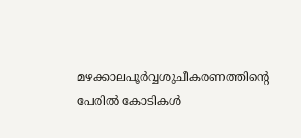മഴക്കാലപൂര്‍വ്വശുചീകരണത്തിന്റെ പേരില്‍ കോടികള്‍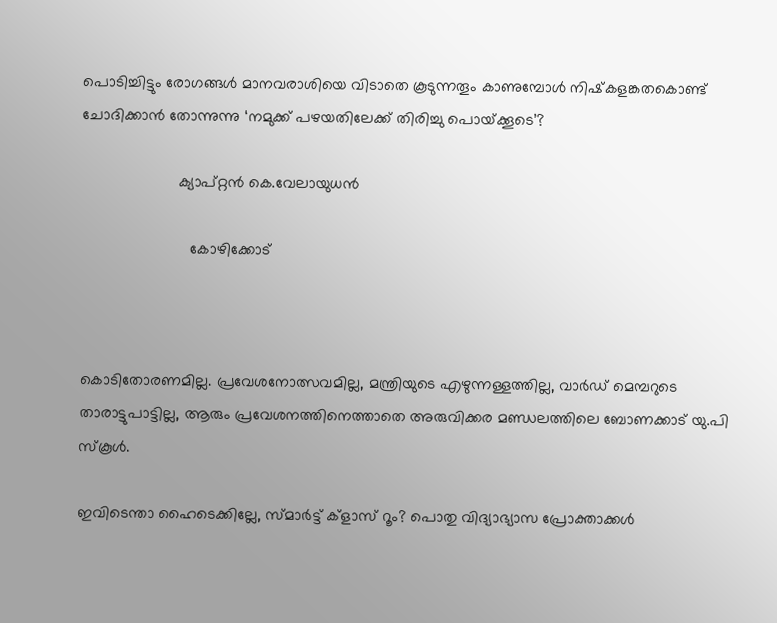പൊടിച്ചിട്ടും രോഗങ്ങള്‍ മാനവരാശിയെ വിടാതെ കൂടുന്നതൂം കാണുമ്പോള്‍ നിഷ്‌കളങ്കതകൊണ്ട് ചോദിക്കാന്‍ തോന്നുന്നു ‘നമുക്ക് പഴയതിലേക്ക് തിരിച്ചു പൊയ്‌ക്കൂടെ’?

                      ക്യാപ്റ്റന്‍ കെ.വേലായുധന്‍

                         കോഴിക്കോട്



കൊടിതോരണമില്ല. പ്രവേശനോത്സവമില്ല, മന്ത്രിയുടെ എഴുന്നള്ളത്തില്ല, വാര്‍ഡ് മെമ്പറുടെ താരാട്ടുപാട്ടില്ല, ആരും പ്രവേശനത്തിനെത്താതെ അരുവിക്കര മണ്ഡലത്തിലെ ബോണക്കാട് യു.പി സ്‌കൂള്‍.

ഇവിടെന്താ ഹൈടെക്കില്ലേ, സ്മാര്‍ട്ട് ക്‌ളാസ് റൂം? പൊതു വിദ്യാഭ്യാസ പ്രോക്താക്കള്‍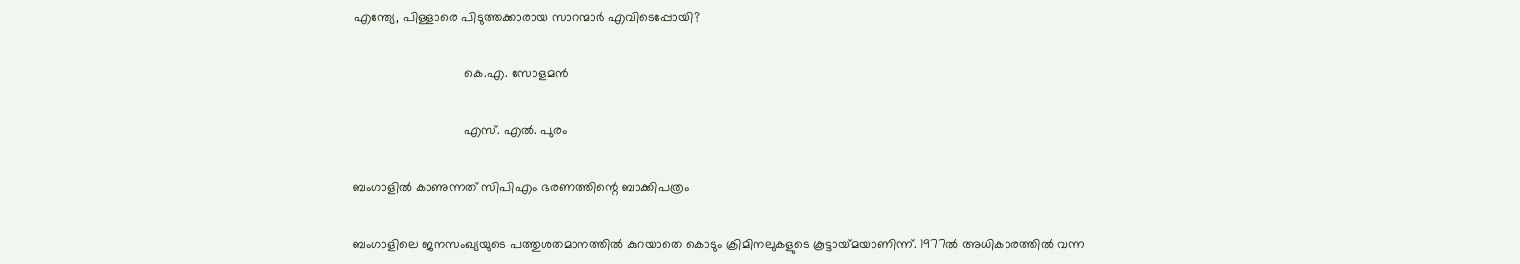എന്ത്യേ, പിള്ളാരെ പിടുത്തക്കാരായ സാറന്മാര്‍ എവിടെപ്പോയി?

                               കെ.എ. സോളമന്‍

                               എസ്. എല്‍. പുരം

ബംഗാളില്‍ കാണുന്നത് സിപിഎം ഭരണത്തിന്റെ ബാക്കിപത്രം

ബംഗാളിലെ ജനസംഖ്യയുടെ പത്തുശതമാനത്തില്‍ കുറയാതെ കൊടും ക്രിമിനലുകളുടെ കൂട്ടായ്‌മയാണിന്ന്. 1977ല്‍ അധികാരത്തില്‍ വന്ന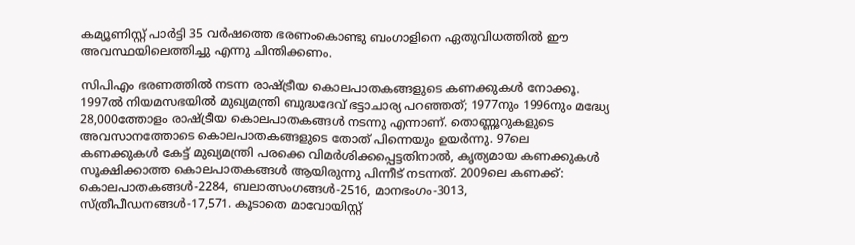കമ്യൂണിസ്റ്റ് പാര്‍ട്ടി 35 വര്‍ഷത്തെ ഭരണംകൊണ്ടു ബംഗാളിനെ ഏതുവിധത്തില്‍ ഈ അവസ്ഥയിലെത്തിച്ചു എന്നു ചിന്തിക്കണം.

സിപിഎം ഭരണത്തില്‍ നടന്ന രാഷ്‌ട്രീയ കൊലപാതകങ്ങളുടെ കണക്കുകള്‍ നോക്കൂ. 1997ല്‍ നിയമസഭയില്‍ മുഖ്യമന്ത്രി ബുദ്ധദേവ് ഭട്ടാചാര്യ പറഞ്ഞത്; 1977നും 1996നും മദ്ധ്യേ 28,000ത്തോളം രാഷ്‌ട്രീയ കൊലപാതകങ്ങള്‍ നടന്നു എന്നാണ്. തൊണ്ണൂറുകളുടെ അവസാനത്തോടെ കൊലപാതകങ്ങളുടെ തോത് പിന്നെയും ഉയര്‍ന്നു. 97ലെ കണക്കുകള്‍ കേട്ട് മുഖ്യമന്ത്രി പരക്കെ വിമര്‍ശിക്കപ്പെട്ടതിനാല്‍, കൃത്യമായ കണക്കുകള്‍ സൂക്ഷിക്കാത്ത കൊലപാതകങ്ങള്‍ ആയിരുന്നു പിന്നീട് നടന്നത്. 2009ലെ കണക്ക്: കൊലപാതകങ്ങള്‍-2284, ബലാത്സംഗങ്ങള്‍-2516, മാനഭംഗം-3013, സ്ത്രീപീഡനങ്ങള്‍-17,571. കൂടാതെ മാവോയിസ്റ്റ്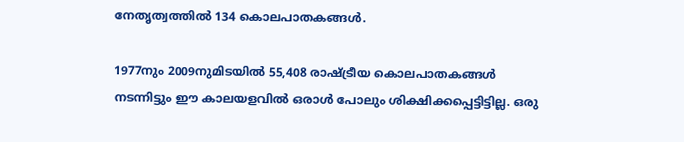നേതൃത്വത്തില്‍ 134 കൊലപാതകങ്ങള്‍.

1977നും 2009നുമിടയില്‍ 55,408 രാഷ്‌ട്രീയ കൊലപാതകങ്ങള്‍ നടന്നിട്ടും ഈ കാലയളവില്‍ ഒരാള്‍ പോലും ശിക്ഷിക്കപ്പെട്ടിട്ടില്ല. ഒരു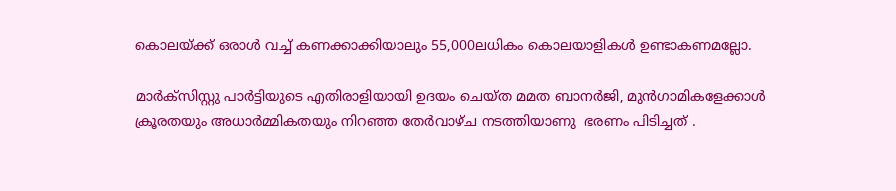കൊലയ്‌ക്ക് ഒരാള്‍ വച്ച് കണക്കാക്കിയാലും 55,000ലധികം കൊലയാളികള്‍ ഉണ്ടാകണമല്ലോ.

മാര്‍ക്‌സിസ്റ്റു പാര്‍ട്ടിയുടെ എതിരാളിയായി ഉദയം ചെയ്ത മമത ബാനര്‍ജി, മുന്‍ഗാമികളേക്കാള്‍ ക്രൂരതയും അധാര്‍മ്മികതയും നിറഞ്ഞ തേര്‍വാഴ്ച നടത്തിയാണു  ഭരണം പിടിച്ചത് .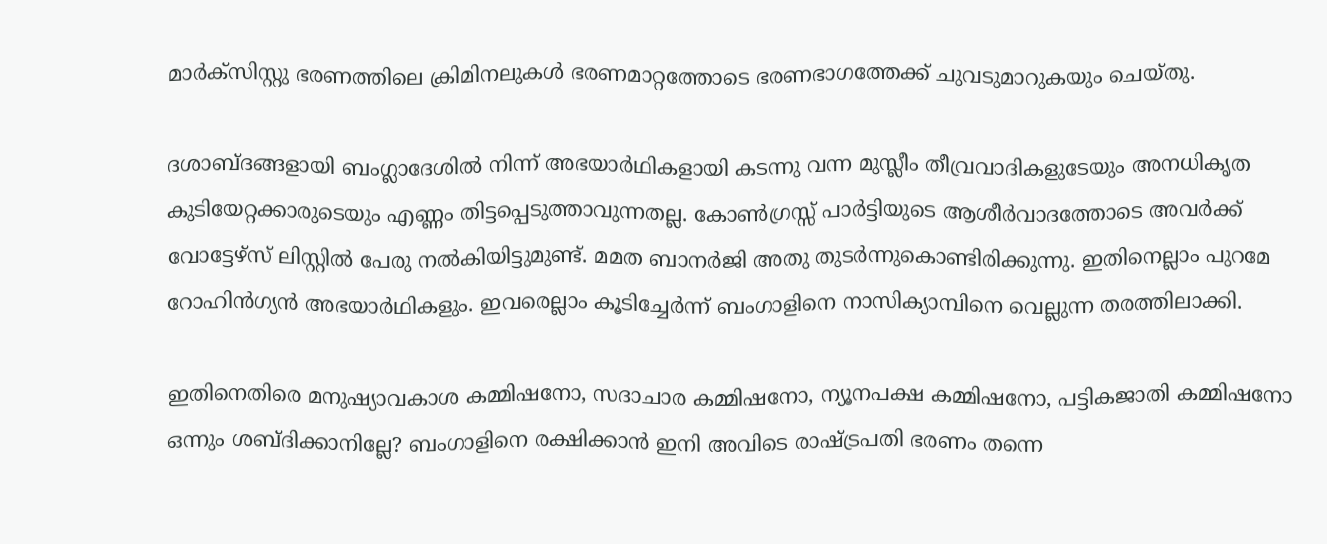മാര്‍ക്‌സിസ്റ്റു ഭരണത്തിലെ ക്രിമിനലുകള്‍ ഭരണമാറ്റത്തോടെ ഭരണഭാഗത്തേക്ക് ചുവടുമാറുകയും ചെയ്തു.

ദശാബ്ദങ്ങളായി ബംഗ്ലാദേശില്‍ നിന്ന് അഭയാര്‍ഥികളായി കടന്നു വന്ന മുസ്ലീം തീവ്രവാദികളുടേയും അനധികൃത കുടിയേറ്റക്കാരുടെയും എണ്ണം തിട്ടപ്പെടുത്താവുന്നതല്ല. കോണ്‍ഗ്രസ്സ് പാര്‍ട്ടിയുടെ ആശീര്‍വാദത്തോടെ അവര്‍ക്ക് വോട്ടേഴ്‌സ് ലിസ്റ്റില്‍ പേരു നല്‍കിയിട്ടുമുണ്ട്. മമത ബാനര്‍ജി അതു തുടര്‍ന്നുകൊണ്ടിരിക്കുന്നു. ഇതിനെല്ലാം പുറമേ റോഹിന്‍ഗ്യന്‍ അഭയാര്‍ഥികളും. ഇവരെല്ലാം കൂടിച്ചേര്‍ന്ന് ബംഗാളിനെ നാസിക്യാമ്പിനെ വെല്ലുന്ന തരത്തിലാക്കി.

ഇതിനെതിരെ മനുഷ്യാവകാശ കമ്മിഷനോ, സദാചാര കമ്മിഷനോ, ന്യൂനപക്ഷ കമ്മിഷനോ, പട്ടികജാതി കമ്മിഷനോ ഒന്നും ശബ്ദിക്കാനില്ലേ? ബംഗാളിനെ രക്ഷിക്കാന്‍ ഇനി അവിടെ രാഷ്‌ട്രപതി ഭരണം തന്നെ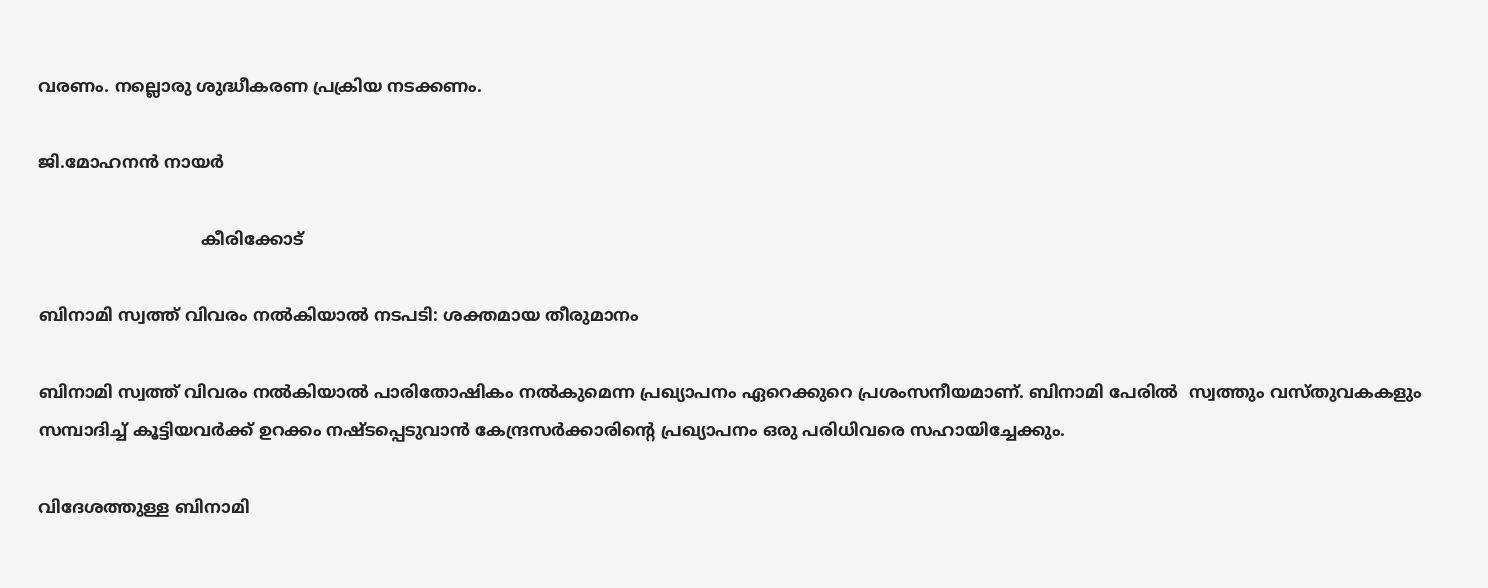വരണം. നല്ലൊരു ശുദ്ധീകരണ പ്രക്രിയ നടക്കണം.

ജി.മോഹനന്‍ നായര്‍

                               കീരിക്കോട്

ബിനാമി സ്വത്ത് വിവരം നല്‍കിയാല്‍ നടപടി: ശക്തമായ തീരുമാനം

ബിനാമി സ്വത്ത് വിവരം നല്‍കിയാല്‍ പാരിതോഷികം നല്‍കുമെന്ന പ്രഖ്യാപനം ഏറെക്കുറെ പ്രശംസനീയമാണ്. ബിനാമി പേരില്‍  സ്വത്തും വസ്തുവകകളും സമ്പാദിച്ച് കൂട്ടിയവര്‍ക്ക് ഉറക്കം നഷ്ടപ്പെടുവാന്‍ കേന്ദ്രസര്‍ക്കാരിന്റെ പ്രഖ്യാപനം ഒരു പരിധിവരെ സഹായിച്ചേക്കും.

വിദേശത്തുള്ള ബിനാമി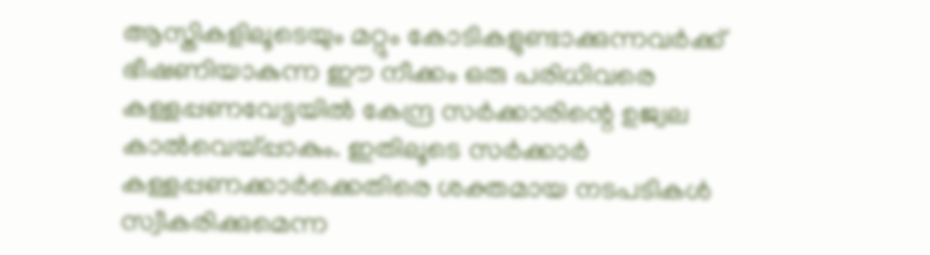ആസ്തികളിലൂടെയും മറ്റും കോടികളുണ്ടാക്കുന്നവര്‍ക്ക് ഭീഷണിയാകുന്ന ഈ നീക്കം ഒരു പരിധിവരെ കള്ളപ്പണവേട്ടയില്‍ കേന്ദ്ര സര്‍ക്കാരിന്റെ ഉജ്വല കാല്‍വെയ്‌പ്പാകും. ഇതിലൂടെ സര്‍ക്കാര്‍ കള്ളപ്പണക്കാര്‍ക്കെതിരെ ശക്തമായ നടപടികള്‍ സ്വീകരിക്കുമെന്ന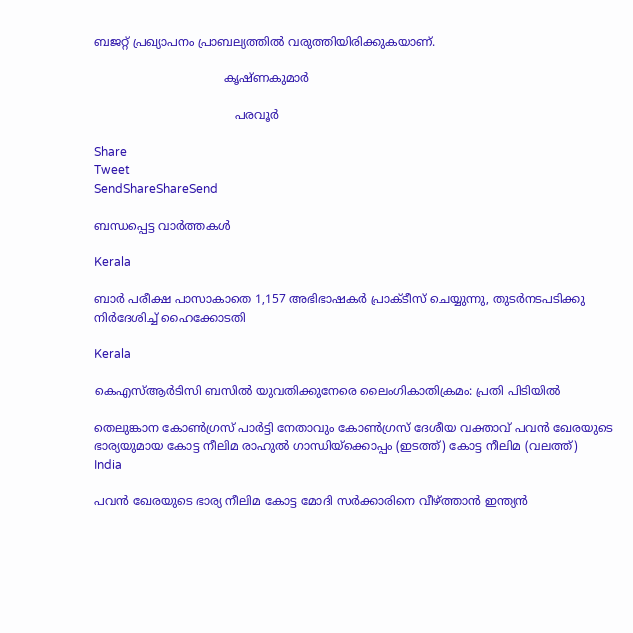ബജറ്റ് പ്രഖ്യാപനം പ്രാബല്യത്തില്‍ വരുത്തിയിരിക്കുകയാണ്.

                                   കൃഷ്ണകുമാര്‍

                                      പരവൂര്‍

Share
Tweet
SendShareShareSend

ബന്ധപ്പെട്ട വാര്‍ത്തകള്‍

Kerala

ബാര്‍ പരീക്ഷ പാസാകാതെ 1,157 അഭിഭാഷകര്‍ പ്രാക്ടീസ് ചെയ്യുന്നു, തുടര്‍നടപടിക്കു നിര്‍ദേശിച്ച് ഹൈക്കോടതി

Kerala

കെഎസ്ആര്‍ടിസി ബസില്‍ യുവതിക്കുനേരെ ലൈംഗികാതിക്രമം: പ്രതി പിടിയില്‍

തെലുങ്കാന കോണ്‍ഗ്രസ് പാര്‍ട്ടി നേതാവും കോണ്‍ഗ്രസ് ദേശീയ വക്താവ് പവന്‍ ഖേരയുടെ ഭാര്യയുമായ കോട്ട നീലിമ രാഹുല്‍ ഗാന്ധിയ്ക്കൊപ്പം (ഇടത്ത്) കോട്ട നീലിമ (വലത്ത്)
India

പവന്‍ ഖേരയുടെ ഭാര്യ നീലിമ കോട്ട മോദി സര്‍ക്കാരിനെ വീഴ്‌ത്താന്‍ ഇന്ത്യന്‍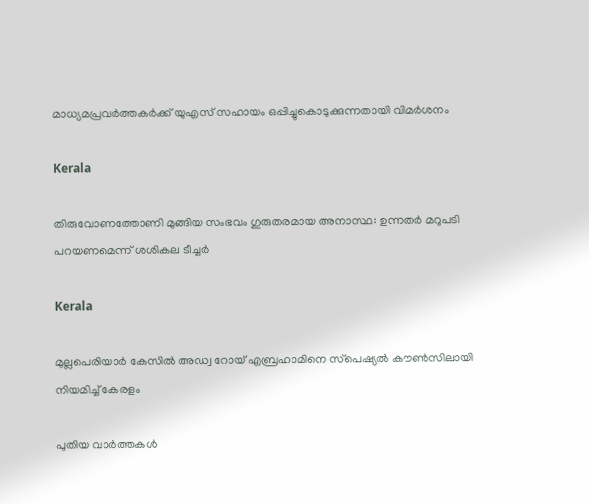മാധ്യമപ്രവര്‍ത്തകര്‍ക്ക് യുഎസ് സഹായം ഒപ്പിച്ചുകൊടുക്കുന്നതായി വിമര്‍ശനം

Kerala

തിരുവോണത്തോണി മുങ്ങിയ സംഭവം ഗുരുതരമായ അനാസ്ഥ: ഉന്നതര്‍ മറുപടി പറയണമെന്ന് ശശികല ടീച്ചര്‍

Kerala

മുല്ലപെരിയാര്‍ കേസില്‍ അഡ്വ റോയ് എബ്രഹാമിനെ സ്‌പെഷ്യല്‍ കൗണ്‍സിലായി നിയമിച്ച് കേരളം

പുതിയ വാര്‍ത്തകള്‍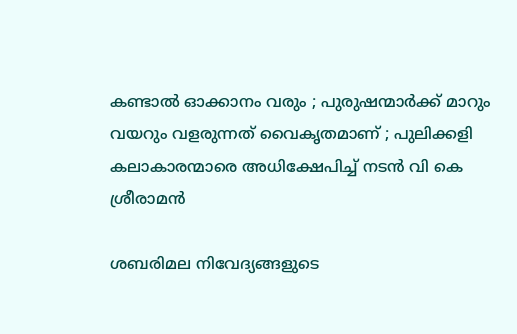കണ്ടാൽ ഓക്കാനം വരും ; പുരുഷന്മാർക്ക് മാറും വയറും വളരുന്നത് വൈകൃതമാണ് ; പുലിക്കളി കലാകാരന്മാരെ അധിക്ഷേപിച്ച് നടൻ വി കെ ശ്രീരാമൻ

ശബരിമല നിവേദ്യങ്ങളുടെ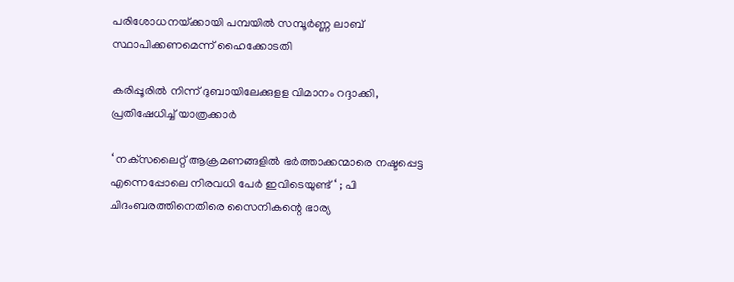പരിശോധനയ്‌ക്കായി പമ്പയില്‍ സമ്പൂര്‍ണ്ണ ലാബ് സ്ഥാപിക്കണമെന്ന് ഹൈക്കോടതി

കരിപ്പൂരില്‍ നിന്ന് ദുബായിലേക്കുളള വിമാനം റദ്ദാക്കി, പ്രതിഷേധിച്ച് യാത്രക്കാര്‍

‘ നക്‌സലൈറ്റ് ആക്രമണങ്ങളിൽ ഭർത്താക്കന്മാരെ നഷ്ടപ്പെട്ട എന്നെപ്പോലെ നിരവധി പേർ ഇവിടെയുണ്ട് ‘ ; പി ചിദംബരത്തിനെതിരെ സൈനികന്റെ ഭാര്യ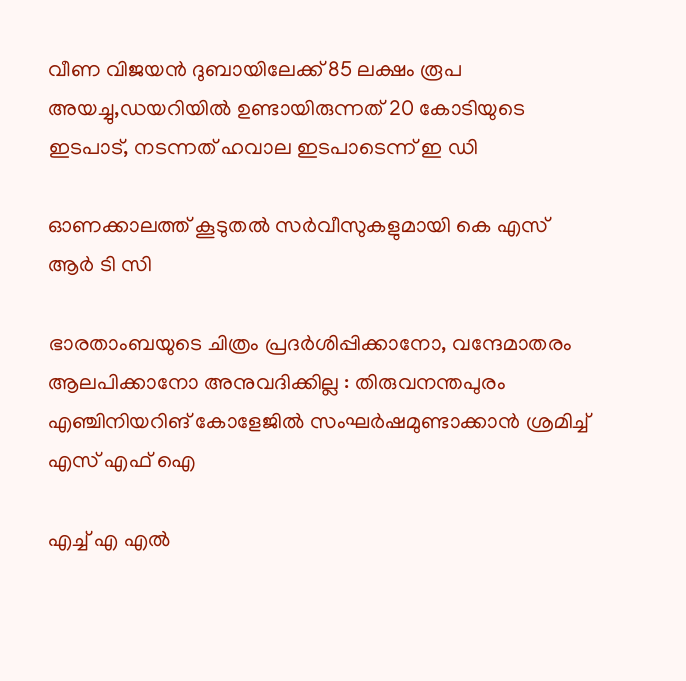വീണ വിജയന്‍ ദുബായിലേക്ക് 85 ലക്ഷം രൂപ അയച്ചു,ഡയറിയില്‍ ഉണ്ടായിരുന്നത് 20 കോടിയുടെ ഇടപാട്, നടന്നത് ഹവാല ഇടപാടെന്ന് ഇ ഡി

ഓണക്കാലത്ത് കൂടുതല്‍ സര്‍വീസുകളുമായി കെ എസ് ആര്‍ ടി സി

ഭാരതാംബയുടെ ചിത്രം പ്രദർശിപ്പിക്കാനോ, വന്ദേമാതരം ആലപിക്കാനോ അനുവദിക്കില്ല : തിരുവനന്തപുരം എഞ്ചിനിയറിങ് കോളേജിൽ സംഘർഷമുണ്ടാക്കാൻ ശ്രമിച്ച് എസ് എഫ് ഐ

എച്ച് എ എല്‍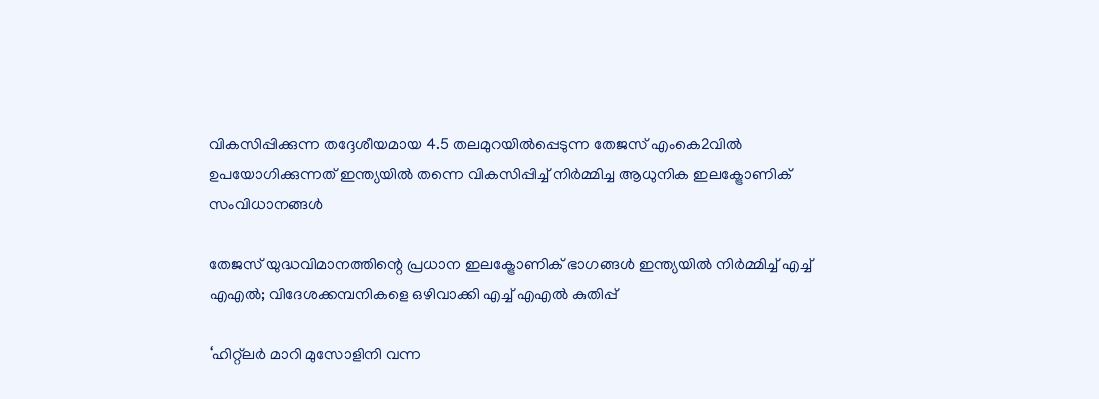വികസിപ്പിക്കുന്ന തദ്ദേശീയമായ 4.5 തലമുറയില്‍പ്പെടുന്ന തേജസ് എംകെ2വില്‍ ഉപയോഗിക്കുന്നത് ഇന്ത്യയില്‍ തന്നെ വികസിപ്പിച്ച് നിര്‍മ്മിച്ച ആധുനിക ഇലക്ട്രോണിക് സംവിധാനങ്ങള്‍

തേജസ് യുദ്ധവിമാനത്തിന്റെ പ്രധാന ഇലക്ട്രോണിക് ഭാഗങ്ങള്‍ ഇന്ത്യയില്‍ നിര്‍മ്മിച്ച് എച്ച് എഎല്‍; വിദേശക്കമ്പനികളെ ഒഴിവാക്കി എച്ച് എഎല്‍ കുതിപ്പ്

‘ഹിറ്റ്ലര്‍ മാറി മുസോളിനി വന്ന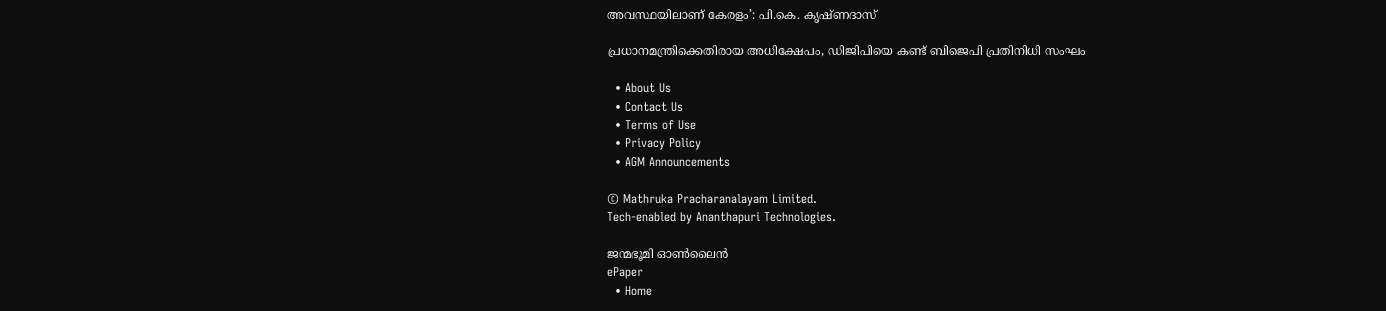അവസ്ഥയിലാണ് കേരളം’: പി.കെ. കൃഷ്ണദാസ്

പ്രധാനമന്ത്രിക്കെതിരായ അധിക്ഷേപം, ഡിജിപിയെ കണ്ട് ബിജെപി പ്രതിനിധി സംഘം

  • About Us
  • Contact Us
  • Terms of Use
  • Privacy Policy
  • AGM Announcements

© Mathruka Pracharanalayam Limited.
Tech-enabled by Ananthapuri Technologies.

ജന്മഭൂമി ഓണ്‍ലൈന്‍
ePaper
  • Home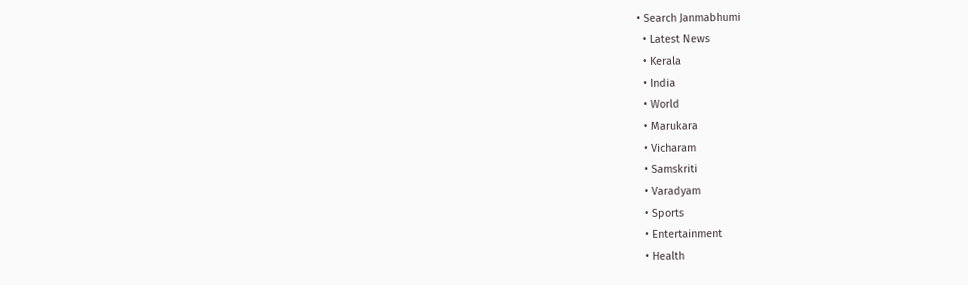• Search Janmabhumi
  • Latest News
  • Kerala
  • India
  • World
  • Marukara
  • Vicharam
  • Samskriti
  • Varadyam
  • Sports
  • Entertainment
  • Health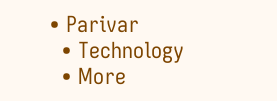• Parivar
  • Technology
  • More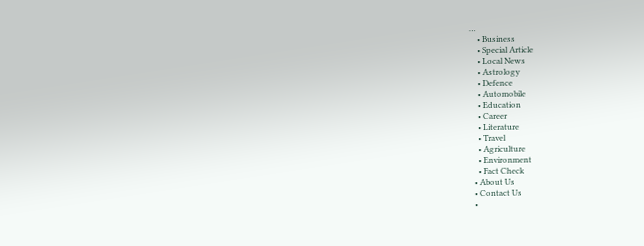…
    • Business
    • Special Article
    • Local News
    • Astrology
    • Defence
    • Automobile
    • Education
    • Career
    • Literature
    • Travel
    • Agriculture
    • Environment
    • Fact Check
  • About Us
  • Contact Us
  •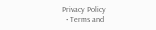Privacy Policy
  • Terms and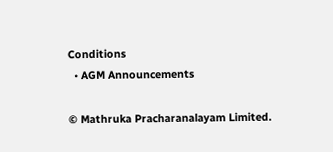Conditions
  • AGM Announcements

© Mathruka Pracharanalayam Limited.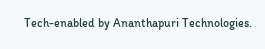Tech-enabled by Ananthapuri Technologies.